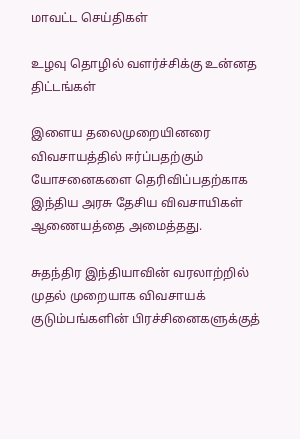மாவட்ட செய்திகள்

உழவு தொழில் வளர்ச்சிக்கு உன்னத திட்டங்கள்

இளைய தலைமுறையினரை விவசாயத்தில் ஈர்ப்பதற்கும் யோசனைகளை தெரிவிப்பதற்காக இந்திய அரசு தேசிய விவசாயிகள் ஆணையத்தை அமைத்தது.

சுதந்திர இந்தியாவின் வரலாற்றில் முதல் முறையாக விவசாயக் குடும்பங்களின் பிரச்சினைகளுக்குத்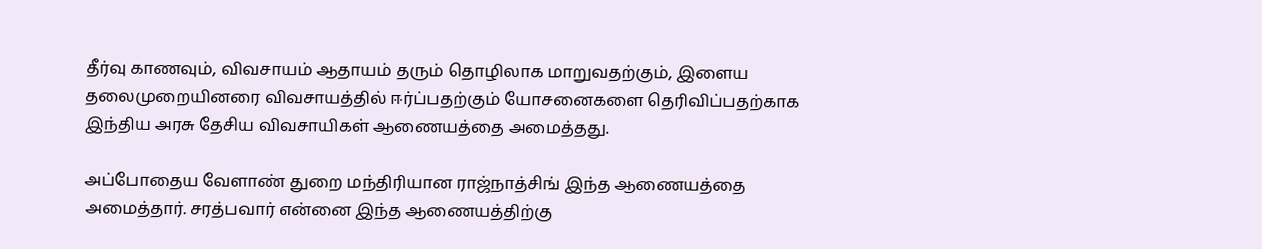தீர்வு காணவும், விவசாயம் ஆதாயம் தரும் தொழிலாக மாறுவதற்கும், இளைய தலைமுறையினரை விவசாயத்தில் ஈர்ப்பதற்கும் யோசனைகளை தெரிவிப்பதற்காக இந்திய அரசு தேசிய விவசாயிகள் ஆணையத்தை அமைத்தது.

அப்போதைய வேளாண் துறை மந்திரியான ராஜ்நாத்சிங் இந்த ஆணையத்தை அமைத்தார். சரத்பவார் என்னை இந்த ஆணையத்திற்கு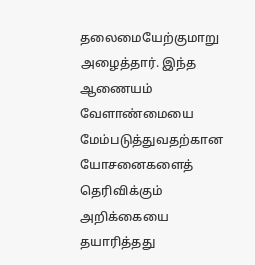தலைமையேற்குமாறு அழைத்தார். இந்த ஆணையம் வேளாண்மையை மேம்படுத்துவதற்கான யோசனைகளைத் தெரிவிக்கும் அறிக்கையை தயாரித்தது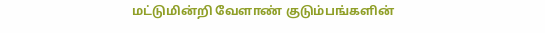மட்டுமின்றி வேளாண் குடும்பங்களின்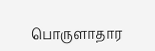பொருளாதார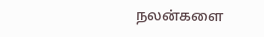நலன்களை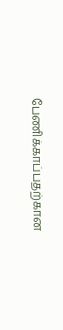பேணிக்காப்பதற்கான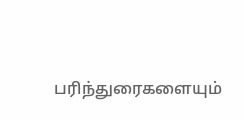பரிந்துரைகளையும்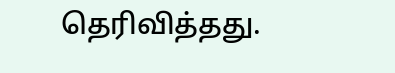தெரிவித்தது.